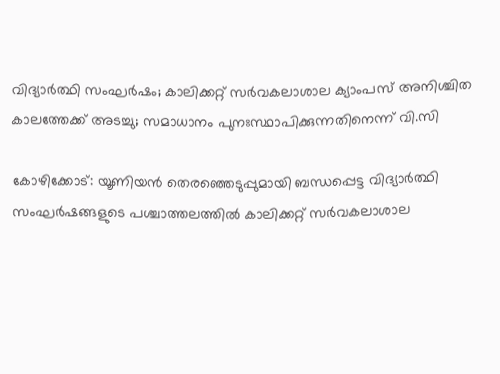വിദ്യാര്‍ത്ഥി സംഘര്‍ഷം; കാലിക്കറ്റ് സര്‍വകലാശാല ക്യാംപസ് അനിശ്ചിത കാലത്തേക്ക് അടച്ചു; സമാധാനം പുനഃസ്ഥാപിക്കുന്നതിനെന്ന് വി.സി

കോഴിക്കോട്: യൂണിയന്‍ തെരഞ്ഞെടുപ്പുമായി ബന്ധപ്പെട്ട വിദ്യാര്‍ത്ഥി സംഘര്‍ഷങ്ങളുടെ പശ്ചാത്തലത്തില്‍ കാലിക്കറ്റ് സര്‍വകലാശാല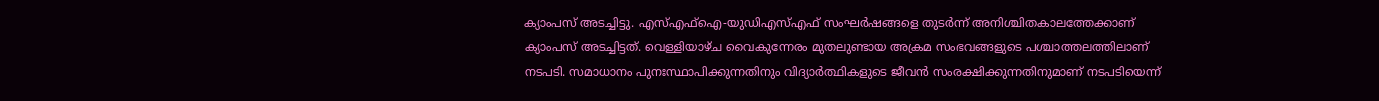ക്യാംപസ് അടച്ചിട്ടു. എസ്എഫ്‌ഐ-യുഡിഎസ്എഫ് സംഘര്‍ഷങ്ങളെ തുടര്‍ന്ന് അനിശ്ചിതകാലത്തേക്കാണ് ക്യാംപസ് അടച്ചിട്ടത്. വെള്ളിയാഴ്ച വൈകുന്നേരം മുതലുണ്ടായ അക്രമ സംഭവങ്ങളുടെ പശ്ചാത്തലത്തിലാണ് നടപടി. സമാധാനം പുനഃസ്ഥാപിക്കുന്നതിനും വിദ്യാര്‍ത്ഥികളുടെ ജീവന്‍ സംരക്ഷിക്കുന്നതിനുമാണ് നടപടിയെന്ന്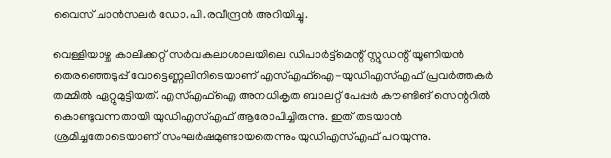വൈസ് ചാന്‍സലര്‍ ഡോ.പി.രവീന്ദ്രന്‍ അറിയിച്ചു.

വെള്ളിയാഴ്ച കാലിക്കറ്റ് സര്‍വകലാശാലയിലെ ഡിപാര്‍ട്ട്മെന്റ് സ്റ്റുഡന്റ് യൂണിയന്‍ തെരഞ്ഞെടുപ്പ് വോട്ടെണ്ണലിനിടെയാണ് എസ്എഫ്ഐ-യുഡിഎസ്എഫ് പ്രവര്‍ത്തകര്‍ തമ്മില്‍ ഏറ്റുമുട്ടിയത്. എസ്എഫ്ഐ അനധികൃത ബാലറ്റ് പേപ്പര്‍ കൗണ്ടിങ് സെന്ററില്‍ കൊണ്ടുവന്നതായി യുഡിഎസ്എഫ് ആരോപിച്ചിരുന്നു. ഇത് തടയാന്‍ ശ്രമിച്ചതോടെയാണ് സംഘര്‍ഷമുണ്ടായതെന്നും യുഡിഎസ്എഫ് പറയുന്നു.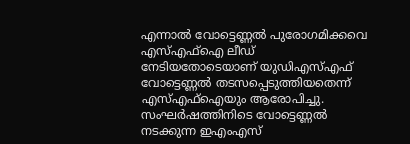എന്നാല്‍ വോട്ടെണ്ണല്‍ പുരോഗമിക്കവെ എസ്എഫ്ഐ ലീഡ് നേടിയതോടെയാണ് യുഡിഎസ്എഫ് വോട്ടെണ്ണല്‍ തടസപ്പെടുത്തിയതെന്ന് എസ്എഫ്ഐയും ആരോപിച്ചു. സംഘര്‍ഷത്തിനിടെ വോട്ടെണ്ണല്‍ നടക്കുന്ന ഇഎംഎസ്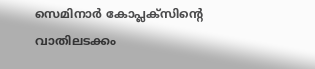സെമിനാര്‍ കോപ്ലക്സിന്റെ വാതിലടക്കം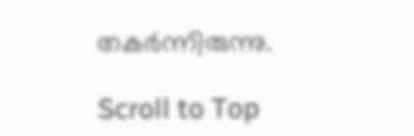തകര്‍ന്നിരുന്നു.

Scroll to Top